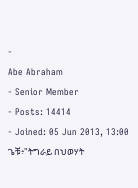-
Abe Abraham
- Senior Member
- Posts: 14414
- Joined: 05 Jun 2013, 13:00
ጌቹ፥"ትግራይ በህወሃት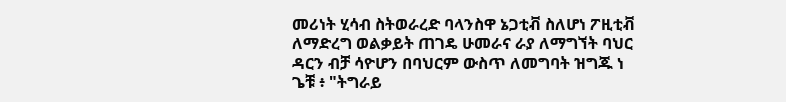መሪነት ሂሳብ ስትወራረድ ባላንስዋ ኔጋቲቭ ስለሆነ ፖዚቲቭ ለማድረግ ወልቃይት ጠገዴ ሁመራና ራያ ለማግኘት ባህር ዳርን ብቻ ሳዮሆን በባህርም ውስጥ ለመግባት ዝግጁ ነ
ጌቹ ፥ "ትግራይ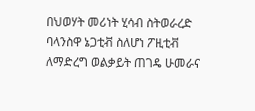በህወሃት መሪነት ሂሳብ ስትወራረድ ባላንስዋ ኔጋቲቭ ስለሆነ ፖዚቲቭ ለማድረግ ወልቃይት ጠገዴ ሁመራና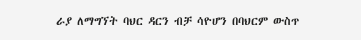ራያ ለማግኘት ባህር ዳርን ብቻ ሳዮሆን በባህርም ውስጥ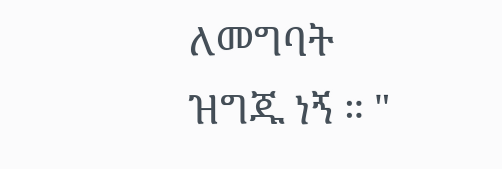ለመግባት ዝግጁ ነኝ ። "